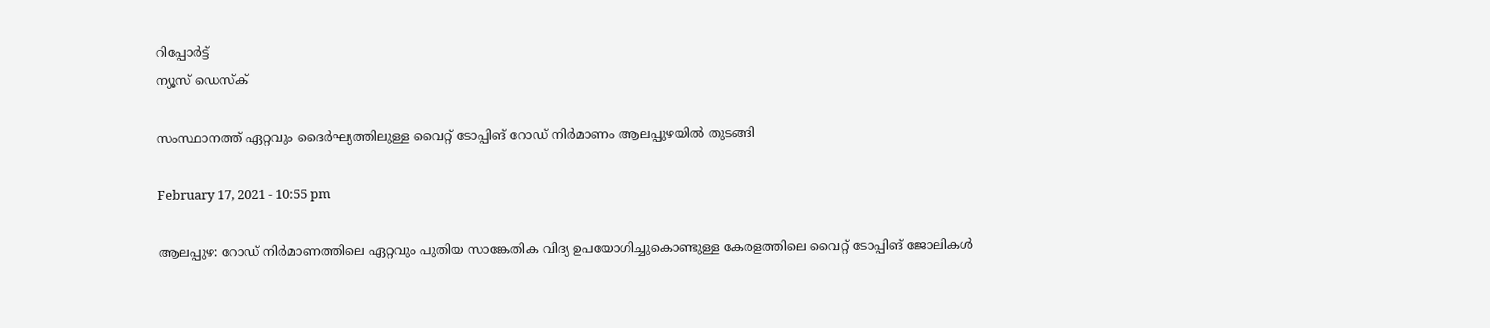റിപ്പോര്‍ട്ട്
ന്യൂസ് ഡെസ്ക്

സംസ്ഥാനത്ത് ഏറ്റവും ദൈര്‍ഘ്യത്തിലുള്ള വൈറ്റ് ടോപ്പിങ് റോഡ് നിര്‍മാണം ആലപ്പുഴയില്‍ തുടങ്ങി

February 17, 2021 - 10:55 pm

ആലപ്പുഴ: റോഡ് നിര്‍മാണത്തിലെ ഏറ്റവും പുതിയ സാങ്കേതിക വിദ്യ ഉപയോഗിച്ചുകൊണ്ടുള്ള കേരളത്തിലെ വൈറ്റ് ടോപ്പിങ് ജോലികള്‍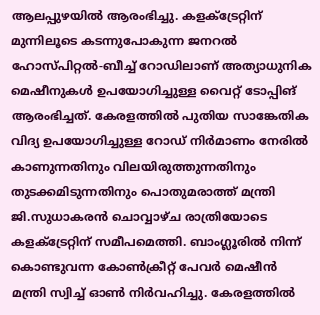ആലപ്പുഴയില്‍ ആരംഭിച്ചു. കളക്ട്രേറ്റിന് മുന്നിലൂടെ കടന്നുപോകുന്ന ജനറല്‍ ഹോസ്പിറ്റല്‍-ബീച്ച് റോഡിലാണ് അത്യാധുനിക മെഷീനുകള്‍ ഉപയോഗിച്ചുള്ള വൈറ്റ് ടോപ്പിങ് ആരംഭിച്ചത്. കേരളത്തില്‍ പുതിയ സാങ്കേതിക വിദ്യ ഉപയോഗിച്ചുള്ള റോഡ് നിര്‍മാണം നേരില്‍ കാണുന്നതിനും വിലയിരുത്തുന്നതിനും തുടക്കമിടുന്നതിനും പൊതുമരാത്ത് മന്ത്രി ജി.സുധാകരന്‍ ചൊവ്വാഴ്ച രാത്രിയോടെ കളക്ട്രേറ്റിന് സമീപമെത്തി. ബാംഗ്ലൂരില്‍ നിന്ന് കൊണ്ടുവന്ന കോണ്‍ക്രീറ്റ് പേവര്‍ മെഷീന്‍ മന്ത്രി സ്വിച്ച് ഓണ്‍ നിര്‍വഹിച്ചു. കേരളത്തില്‍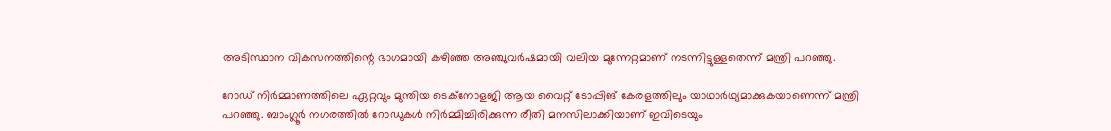അടിസ്ഥാന വികസനത്തിന്റെ ഭാഗമായി കഴിഞ്ഞ അഞ്ചുവര്‍ഷമായി വലിയ മുന്നേറ്റമാണ് നടന്നിട്ടുള്ളതെന്ന് മന്ത്രി പറഞ്ഞു.

റോഡ് നിര്‍മ്മാണത്തിലെ ഏറ്റവും മുന്തിയ ടെക്‌നോളജി ആയ വൈറ്റ് ടോപ്പിങ് കേരളത്തിലും യാഥാര്‍ഥ്യമാക്കുകയാണെന്ന് മന്ത്രി പറഞ്ഞു. ബാംഗ്ലൂര്‍ നഗരത്തില്‍ റോഡുകള്‍ നിര്‍മ്മിച്ചിരിക്കുന്ന രീതി മനസിലാക്കിയാണ് ഇവിടെയും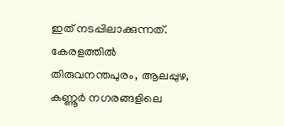ഇത് നടപ്പിലാക്കുന്നത്. കേരളത്തില്‍ തിരുവനന്തപുരം, ആലപ്പുഴ, കണ്ണൂര്‍ നഗരങ്ങളിലെ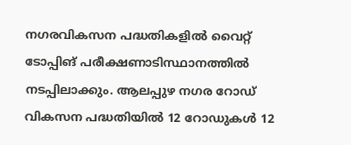നഗരവികസന പദ്ധതികളില്‍ വൈറ്റ് ടോപ്പിങ് പരീക്ഷണാടിസ്ഥാനത്തില്‍ നടപ്പിലാക്കും. ആലപ്പുഴ നഗര റോഡ് വികസന പദ്ധതിയില്‍ 12 റോഡുകള്‍ 12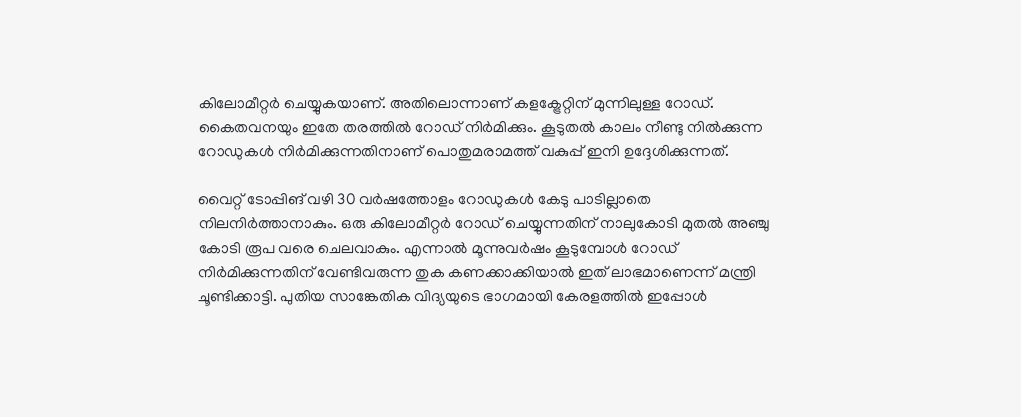കിലോമീറ്റര്‍ ചെയ്യുകയാണ്. അതിലൊന്നാണ് കളക്ട്രേറ്റിന് മുന്നിലുള്ള റോഡ്. കൈതവനയും ഇതേ തരത്തില്‍ റോഡ് നിര്‍മിക്കും. കൂടുതല്‍ കാലം നീണ്ടു നില്‍ക്കുന്ന റോഡുകള്‍ നിര്‍മിക്കുന്നതിനാണ് പൊതുമരാമത്ത് വകുപ്പ് ഇനി ഉദ്ദേശിക്കുന്നത്.

വൈറ്റ് ടോപ്പിങ് വഴി 30 വര്‍ഷത്തോളം റോഡുകള്‍ കേടു പാടില്ലാതെ നിലനിര്‍ത്താനാകും. ഒരു കിലോമീറ്റര്‍ റോഡ് ചെയ്യുന്നതിന് നാലുകോടി മുതല്‍ അഞ്ചു കോടി രൂപ വരെ ചെലവാകും. എന്നാല്‍ മൂന്നുവര്‍ഷം കൂടുമ്പോള്‍ റോഡ് നിര്‍മിക്കുന്നതിന് വേണ്ടിവരുന്ന തുക കണക്കാക്കിയാല്‍ ഇത് ലാഭമാണെന്ന് മന്ത്രി ചൂണ്ടിക്കാട്ടി. പുതിയ സാങ്കേതിക വിദ്യയുടെ ഭാഗമായി കേരളത്തില്‍ ഇപ്പോള്‍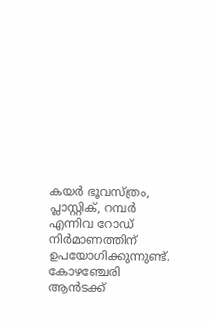കയര്‍ ഭൂവസ്ത്രം, പ്ലാസ്റ്റിക്, റമ്പര്‍ എന്നിവ റോഡ് നിര്‍മാണത്തിന് ഉപയോഗിക്കുന്നുണ്ട്. കോഴഞ്ചേരി ആന്‍ടക്ക്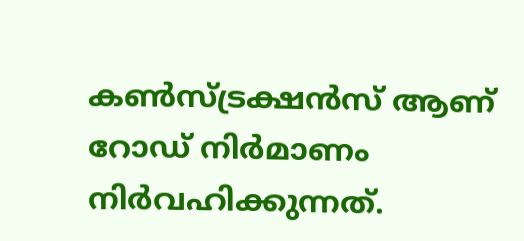കണ്‍സ്ട്രക്ഷന്‍സ് ആണ് റോഡ് നിര്‍മാണം നിര്‍വഹിക്കുന്നത്.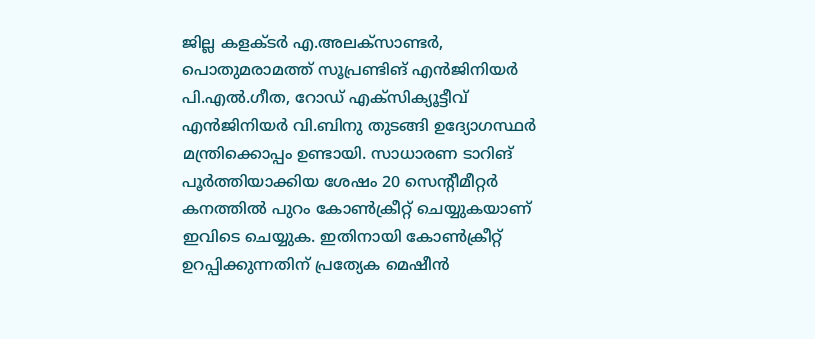ജില്ല കളക്ടര്‍ എ.അലക്‌സാണ്ടര്‍, പൊതുമരാമത്ത് സൂപ്രണ്ടിങ് എന്‍ജിനിയര്‍ പി.എല്‍.ഗീത, റോഡ് എക്‌സിക്യൂട്ടീവ് എന്‍ജിനിയര്‍ വി.ബിനു തുടങ്ങി ഉദ്യോഗസ്ഥര്‍ മന്ത്രിക്കൊപ്പം ഉണ്ടായി. സാധാരണ ടാറിങ് പൂര്‍ത്തിയാക്കിയ ശേഷം 20 സെന്റീമീറ്റര്‍ കനത്തില്‍ പുറം കോണ്‍ക്രീറ്റ് ചെയ്യുകയാണ് ഇവിടെ ചെയ്യുക. ഇതിനായി കോണ്‍ക്രീറ്റ് ഉറപ്പിക്കുന്നതിന് പ്രത്യേക മെഷീന്‍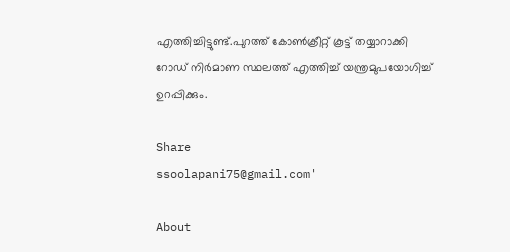എത്തിച്ചിട്ടുണ്ട്.പുറത്ത് കോണ്‍ക്രീറ്റ് കൂട്ട് തയ്യാറാക്കി റോഡ് നിര്‍മാണ സ്ഥലത്ത് എത്തിച്ച് യന്ത്രമുപയോഗിച്ച് ഉറപ്പിക്കും.

Share
ssoolapani75@gmail.com'

About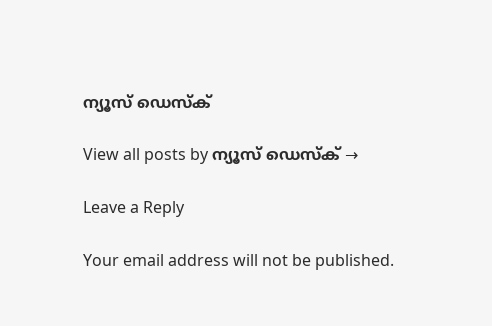ന്യൂസ് ഡെസ്ക്

View all posts by ന്യൂസ് ഡെസ്ക് →

Leave a Reply

Your email address will not be published.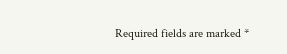Required fields are marked *